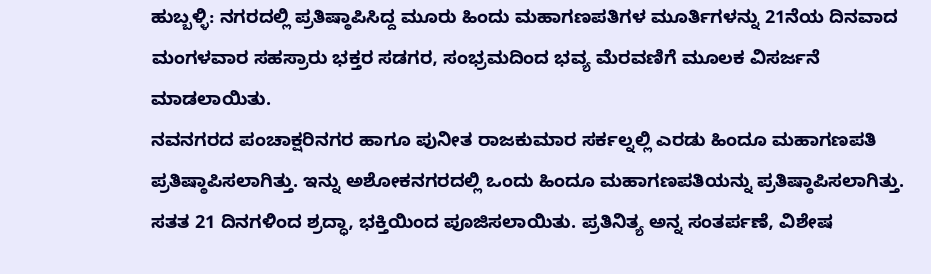ಹುಬ್ಬಳ್ಳಿ: ನಗರದಲ್ಲಿ ಪ್ರತಿಷ್ಠಾಪಿಸಿದ್ದ ಮೂರು ಹಿಂದು ಮಹಾಗಣಪತಿಗಳ ಮೂರ್ತಿಗಳನ್ನು 21ನೆಯ ದಿನವಾದ ಮಂಗಳವಾರ ಸಹಸ್ರಾರು ಭಕ್ತರ ಸಡಗರ, ಸಂಭ್ರಮದಿಂದ ಭವ್ಯ ಮೆರವಣಿಗೆ ಮೂಲಕ ವಿಸರ್ಜನೆ ಮಾಡಲಾಯಿತು.
ನವನಗರದ ಪಂಚಾಕ್ಷರಿನಗರ ಹಾಗೂ ಪುನೀತ ರಾಜಕುಮಾರ ಸರ್ಕಲ್ನಲ್ಲಿ ಎರಡು ಹಿಂದೂ ಮಹಾಗಣಪತಿ ಪ್ರತಿಷ್ಠಾಪಿಸಲಾಗಿತ್ತು. ಇನ್ನು ಅಶೋಕನಗರದಲ್ಲಿ ಒಂದು ಹಿಂದೂ ಮಹಾಗಣಪತಿಯನ್ನು ಪ್ರತಿಷ್ಠಾಪಿಸಲಾಗಿತ್ತು.
ಸತತ 21 ದಿನಗಳಿಂದ ಶ್ರದ್ಧಾ, ಭಕ್ತಿಯಿಂದ ಪೂಜಿಸಲಾಯಿತು. ಪ್ರತಿನಿತ್ಯ ಅನ್ನ ಸಂತರ್ಪಣೆ, ವಿಶೇಷ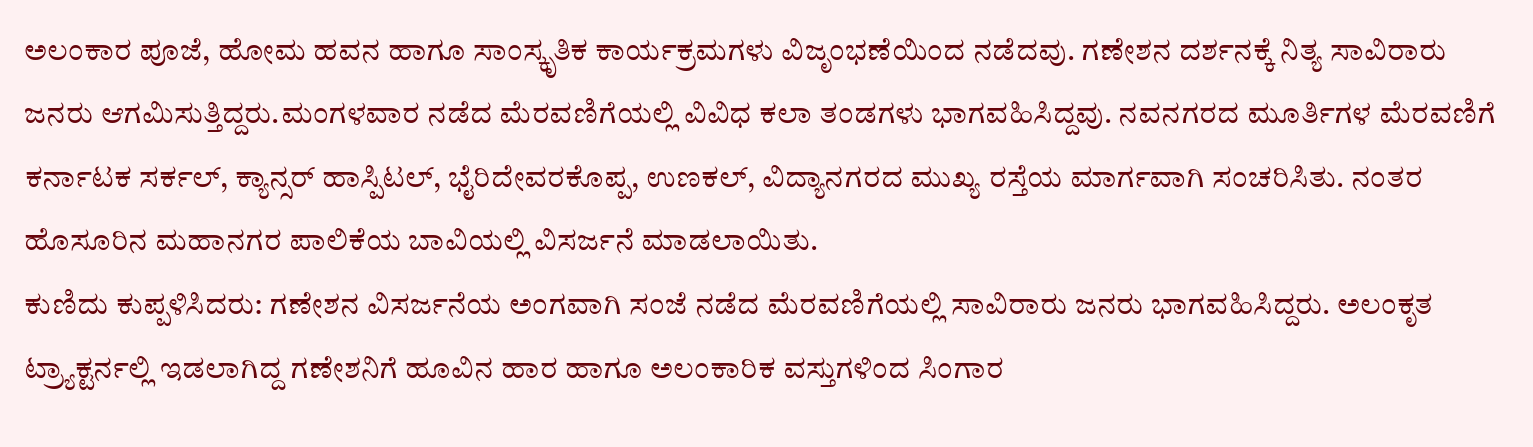ಅಲಂಕಾರ ಪೂಜೆ, ಹೋಮ ಹವನ ಹಾಗೂ ಸಾಂಸ್ಕೃತಿಕ ಕಾರ್ಯಕ್ರಮಗಳು ವಿಜೃಂಭಣೆಯಿಂದ ನಡೆದವು. ಗಣೇಶನ ದರ್ಶನಕ್ಕೆ ನಿತ್ಯ ಸಾವಿರಾರು ಜನರು ಆಗಮಿಸುತ್ತಿದ್ದರು.ಮಂಗಳವಾರ ನಡೆದ ಮೆರವಣಿಗೆಯಲ್ಲಿ ವಿವಿಧ ಕಲಾ ತಂಡಗಳು ಭಾಗವಹಿಸಿದ್ದವು. ನವನಗರದ ಮೂರ್ತಿಗಳ ಮೆರವಣಿಗೆ ಕರ್ನಾಟಕ ಸರ್ಕಲ್, ಕ್ಯಾನ್ಸರ್ ಹಾಸ್ಪಿಟಲ್, ಭೈರಿದೇವರಕೊಪ್ಪ, ಉಣಕಲ್, ವಿದ್ಯಾನಗರದ ಮುಖ್ಯ ರಸ್ತೆಯ ಮಾರ್ಗವಾಗಿ ಸಂಚರಿಸಿತು. ನಂತರ ಹೊಸೂರಿನ ಮಹಾನಗರ ಪಾಲಿಕೆಯ ಬಾವಿಯಲ್ಲಿ ವಿಸರ್ಜನೆ ಮಾಡಲಾಯಿತು.
ಕುಣಿದು ಕುಪ್ಪಳಿಸಿದರು: ಗಣೇಶನ ವಿಸರ್ಜನೆಯ ಅಂಗವಾಗಿ ಸಂಜೆ ನಡೆದ ಮೆರವಣಿಗೆಯಲ್ಲಿ ಸಾವಿರಾರು ಜನರು ಭಾಗವಹಿಸಿದ್ದರು. ಅಲಂಕೃತ ಟ್ರ್ಯಾಕ್ಟರ್ನಲ್ಲಿ ಇಡಲಾಗಿದ್ದ ಗಣೇಶನಿಗೆ ಹೂವಿನ ಹಾರ ಹಾಗೂ ಅಲಂಕಾರಿಕ ವಸ್ತುಗಳಿಂದ ಸಿಂಗಾರ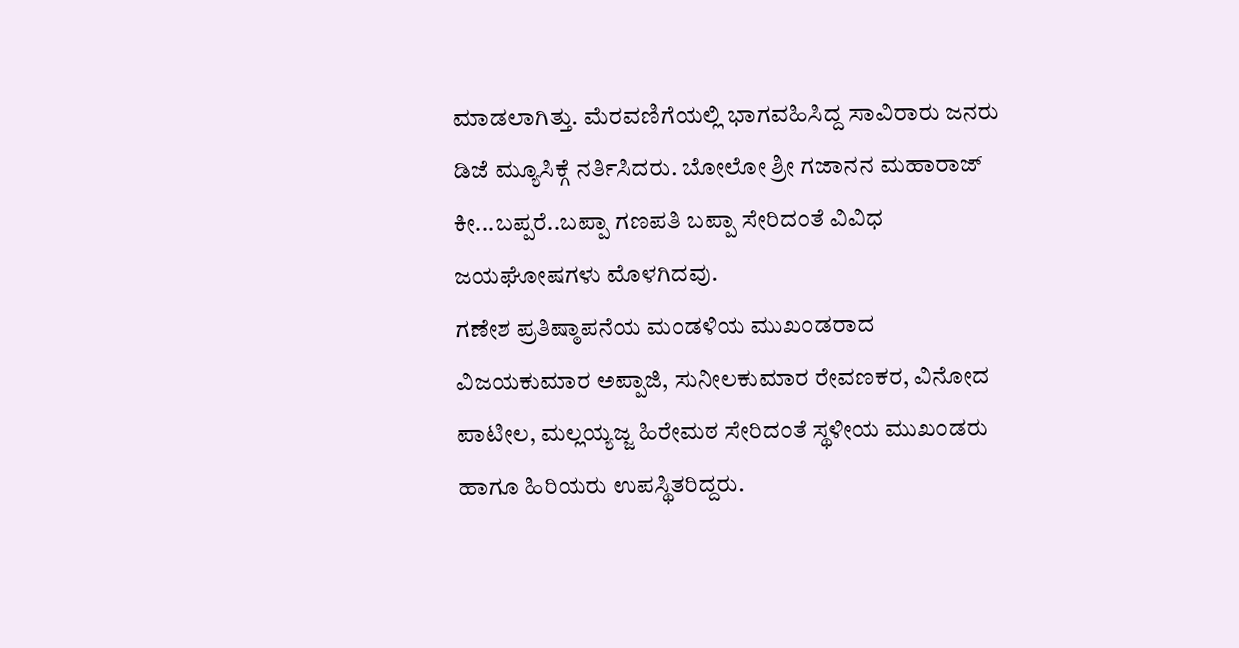ಮಾಡಲಾಗಿತ್ತು. ಮೆರವಣಿಗೆಯಲ್ಲಿ ಭಾಗವಹಿಸಿದ್ದ ಸಾವಿರಾರು ಜನರು ಡಿಜೆ ಮ್ಯೂಸಿಕ್ಗೆ ನರ್ತಿಸಿದರು. ಬೋಲೋ ಶ್ರೀ ಗಜಾನನ ಮಹಾರಾಜ್ ಕೀ...ಬಪ್ಪರೆ..ಬಪ್ಪಾ ಗಣಪತಿ ಬಪ್ಪಾ ಸೇರಿದಂತೆ ವಿವಿಧ ಜಯಘೋಷಗಳು ಮೊಳಗಿದವು.
ಗಣೇಶ ಪ್ರತಿಷ್ಠಾಪನೆಯ ಮಂಡಳಿಯ ಮುಖಂಡರಾದ ವಿಜಯಕುಮಾರ ಅಪ್ಪಾಜಿ, ಸುನೀಲಕುಮಾರ ರೇವಣಕರ, ವಿನೋದ ಪಾಟೀಲ, ಮಲ್ಲಯ್ಯಜ್ಜ ಹಿರೇಮಠ ಸೇರಿದಂತೆ ಸ್ಥಳೀಯ ಮುಖಂಡರು ಹಾಗೂ ಹಿರಿಯರು ಉಪಸ್ಥಿತರಿದ್ದರು.